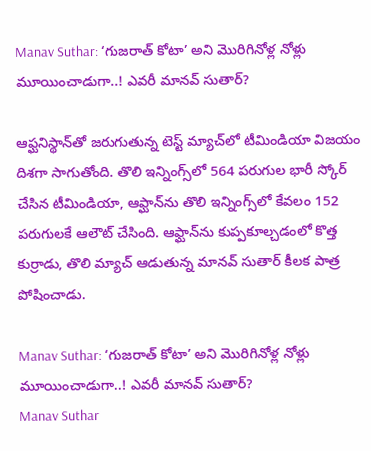Manav Suthar: ‘గుజరాత్ కోటా’ అని మొరిగినోళ్ల నోళ్లు మూయించాడుగా..! ఎవరీ మానవ్ సుతార్?

ఆఫ్ఘనిస్థాన్‌తో జరుగుతున్న టెస్ట్ మ్యాచ్‌లో టీమిండియా విజయం దిశగా సాగుతోంది. తొలి ఇన్నింగ్స్‌లో 564 పరుగుల భారీ స్కోర్ చేసిన టీమిండియా, ఆఫ్ఘాన్‌ను తొలి ఇన్నింగ్స్‌లో కేవలం 152 పరుగులకే ఆలౌట్ చేసింది. ఆఫ్ఘాన్‌ను కుప్పకూల్చడంలో కొత్త కుర్రాడు, తొలి మ్యాచ్ ఆడుతున్న మానవ్ సుతార్ కీలక పాత్ర పోషించాడు.

Manav Suthar: ‘గుజరాత్ కోటా’ అని మొరిగినోళ్ల నోళ్లు మూయించాడుగా..! ఎవరీ మానవ్ సుతార్?
Manav Suthar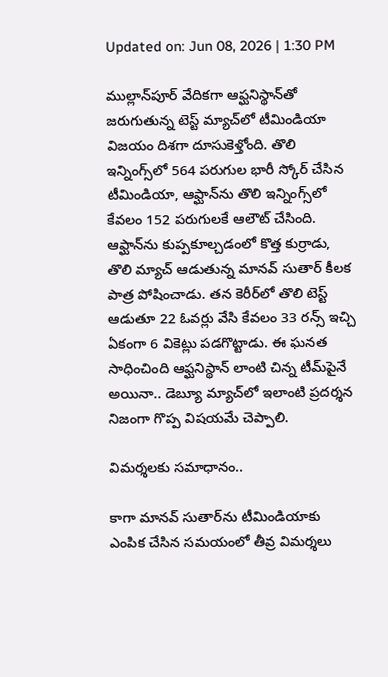Updated on: Jun 08, 2026 | 1:30 PM

ముల్లాన్‌పూర్ వేదికగా ఆఫ్ఘనిస్థాన్‌తో జరుగుతున్న టెస్ట్ మ్యాచ్‌లో టీమిండియా విజయం దిశగా దూసుకెళ్తోంది. తొలి ఇన్నింగ్స్‌లో 564 పరుగుల భారీ స్కోర్ చేసిన టీమిండియా, ఆఫ్ఘాన్‌ను తొలి ఇన్నింగ్స్‌లో కేవలం 152 పరుగులకే ఆలౌట్ చేసింది. ఆఫ్ఘాన్‌ను కుప్పకూల్చడంలో కొత్త కుర్రాడు, తొలి మ్యాచ్ ఆడుతున్న మానవ్ సుతార్ కీలక పాత్ర పోషించాడు. తన కెరీర్‌లో తొలి టెస్ట్ ఆడుతూ 22 ఓవర్లు వేసి కేవలం 33 రన్స్ ఇచ్చి ఏకంగా 6 వికెట్లు పడగొట్టాడు. ఈ ఘనత సాధించింది ఆఫ్ఘనిస్థాన్ లాంటి చిన్న టీమ్‌పైనే అయినా.. డెబ్యూ మ్యాచ్‌లో ఇలాంటి ప్రదర్శన నిజంగా గొప్ప విషయమే చెప్పాలి.

విమర్శలకు సమాధానం..

కాగా మానవ్ సుతార్‌ను టీమిండియాకు ఎంపిక చేసిన సమయంలో తీవ్ర విమర్శలు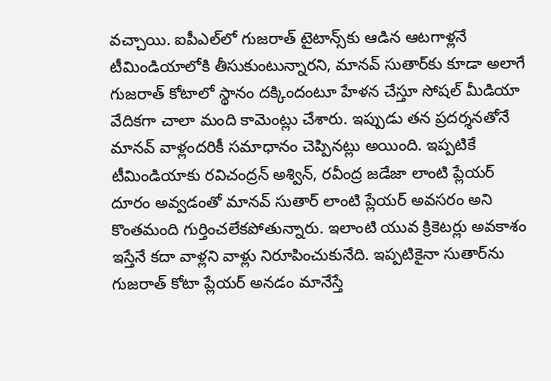వచ్చాయి. ఐపీఎల్‌లో గుజరాత్ టైటాన్స్‌కు ఆడిన ఆటగాళ్లనే టీమిండియాలోకి తీసుకుంటున్నారని, మానవ్ సుతార్‌కు కూడా అలాగే గుజరాత్ కోటాలో స్థానం దక్కిందంటూ హేళన చేస్తూ సోషల్ మీడియా వేదికగా చాలా మంది కామెంట్లు చేశారు. ఇప్పుడు తన ప్రదర్శనతోనే మానవ్ వాళ్లందరికీ సమాధానం చెప్పినట్లు అయింది. ఇప్పటికే టీమిండియాకు రవిచంద్రన్ అశ్విన్, రవీంద్ర జడేజా లాంటి ప్లేయర్ దూరం అవ్వడంతో మానవ్ సుతార్ లాంటి ప్లేయర్ అవసరం అని కొంతమంది గుర్తించలేకపోతున్నారు. ఇలాంటి యువ క్రికెటర్లు అవకాశం ఇస్తేనే కదా వాళ్లని వాళ్లు నిరూపించుకునేది. ఇప్పటికైనా సుతార్‌ను గుజరాత్ కోటా ప్లేయర్ అనడం మానేస్తే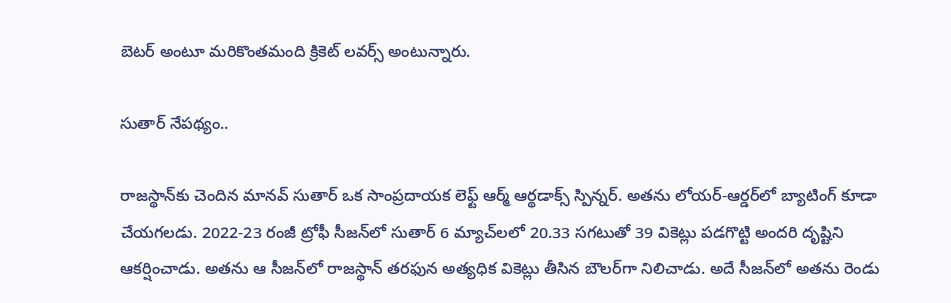బెటర్ అంటూ మరికొంతమంది క్రికెట్ లవర్స్ అంటున్నారు.

సుతార్ నేపథ్యం..

రాజస్థాన్‌కు చెందిన మానవ్ సుతార్ ఒక సాంప్రదాయక లెఫ్ట్ ఆర్మ్ ఆర్థడాక్స్ స్పిన్నర్. అతను లోయర్-ఆర్డర్‌లో బ్యాటింగ్ కూడా చేయగలడు. 2022-23 రంజీ ట్రోఫీ సీజన్‌లో సుతార్ 6 మ్యాచ్‌లలో 20.33 సగటుతో 39 వికెట్లు పడగొట్టి అందరి దృష్టిని ఆకర్షించాడు. అతను ఆ సీజన్‌లో రాజస్థాన్ తరఫున అత్యధిక వికెట్లు తీసిన బౌలర్‌గా నిలిచాడు. అదే సీజన్‌లో అతను రెండు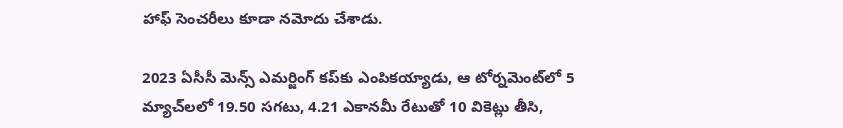హాఫ్ సెంచరీలు కూడా నమోదు చేశాడు.

2023 ఏసీసీ మెన్స్ ఎమర్జింగ్ కప్‌కు ఎంపికయ్యాడు, ఆ టోర్నమెంట్‌లో 5 మ్యాచ్‌లలో 19.50 సగటు, 4.21 ఎకానమీ రేటుతో 10 వికెట్లు తీసి,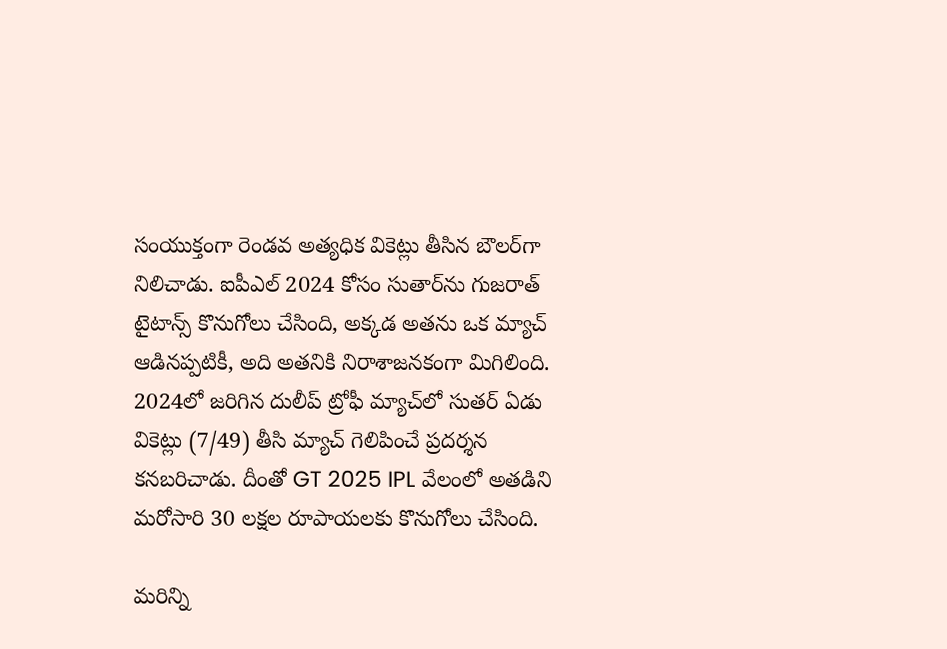సంయుక్తంగా రెండవ అత్యధిక వికెట్లు తీసిన బౌలర్‌గా నిలిచాడు. ఐపీఎల్ 2024 కోసం సుతార్‌ను గుజరాత్ టైటాన్స్ కొనుగోలు చేసింది, అక్కడ అతను ఒక మ్యాచ్ ఆడినప్పటికీ, అది అతనికి నిరాశాజనకంగా మిగిలింది. 2024లో జరిగిన దులీప్ ట్రోఫీ మ్యాచ్‌లో సుతర్ ఏడు వికెట్లు (7/49) తీసి మ్యాచ్ గెలిపించే ప్రదర్శన కనబరిచాడు. దీంతో GT 2025 IPL వేలంలో అతడిని మరోసారి 30 లక్షల రూపాయలకు కొనుగోలు చేసింది.

మరిన్ని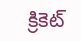క్రికెట్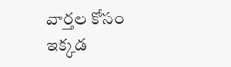వార్తల కోసం ఇక్కడ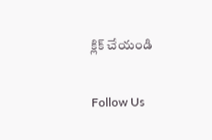క్లిక్ చేయండి

Follow Us